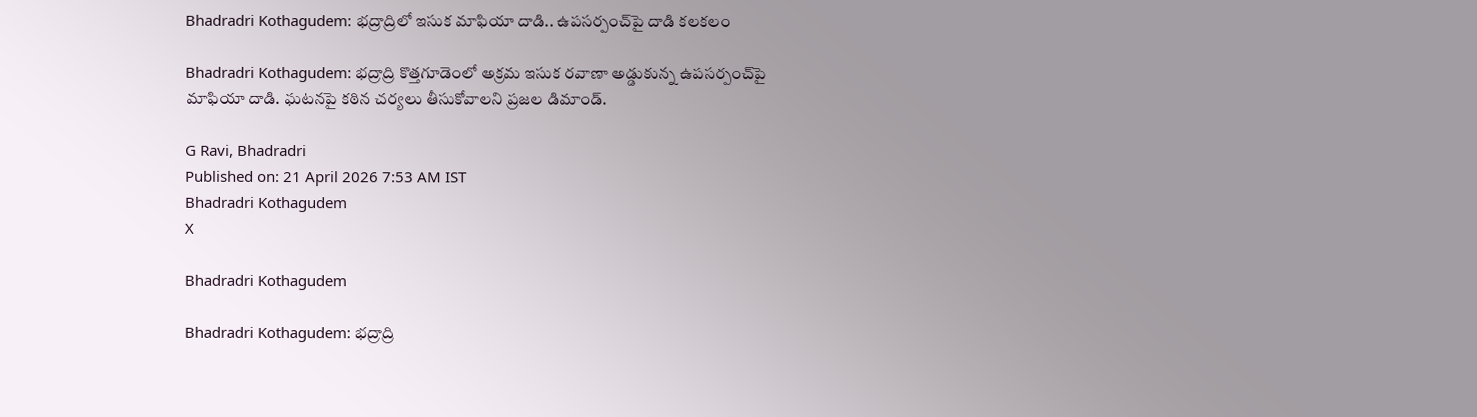Bhadradri Kothagudem: భద్రాద్రిలో ఇసుక మాఫియా దాడి.. ఉపసర్పంచ్‌పై దాడి కలకలం

Bhadradri Kothagudem: భద్రాద్రి కొత్తగూడెంలో అక్రమ ఇసుక రవాణా అడ్డుకున్న ఉపసర్పంచ్‌పై మాఫియా దాడి. ఘటనపై కఠిన చర్యలు తీసుకోవాలని ప్రజల డిమాండ్.

G Ravi, Bhadradri
Published on: 21 April 2026 7:53 AM IST
Bhadradri Kothagudem
X

Bhadradri Kothagudem

Bhadradri Kothagudem: భద్రాద్రి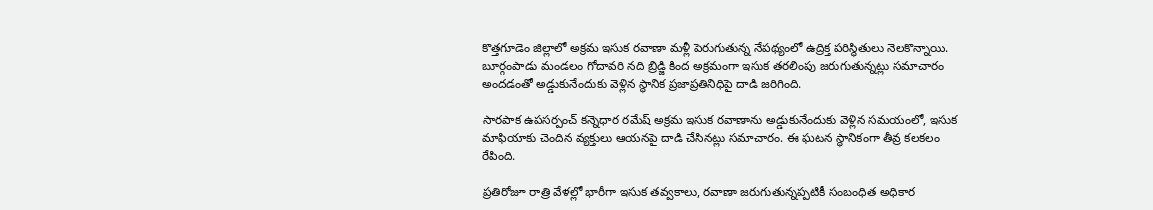కొత్తగూడెం జిల్లాలో అక్రమ ఇసుక రవాణా మళ్లీ పెరుగుతున్న నేపథ్యంలో ఉద్రిక్త పరిస్థితులు నెలకొన్నాయి. బూర్గంపాడు మండలం గోదావరి నది బ్రిడ్జి కింద అక్రమంగా ఇసుక తరలింపు జరుగుతున్నట్లు సమాచారం అందడంతో అడ్డుకునేందుకు వెళ్లిన స్థానిక ప్రజాప్రతినిధిపై దాడి జరిగింది.

సారపాక ఉపసర్పంచ్ కన్నెధార రమేష్ అక్రమ ఇసుక రవాణాను అడ్డుకునేందుకు వెళ్లిన సమయంలో, ఇసుక మాఫియాకు చెందిన వ్యక్తులు ఆయనపై దాడి చేసినట్లు సమాచారం. ఈ ఘటన స్థానికంగా తీవ్ర కలకలం రేపింది.

ప్రతిరోజూ రాత్రి వేళల్లో భారీగా ఇసుక తవ్వకాలు, రవాణా జరుగుతున్నప్పటికీ సంబంధిత అధికార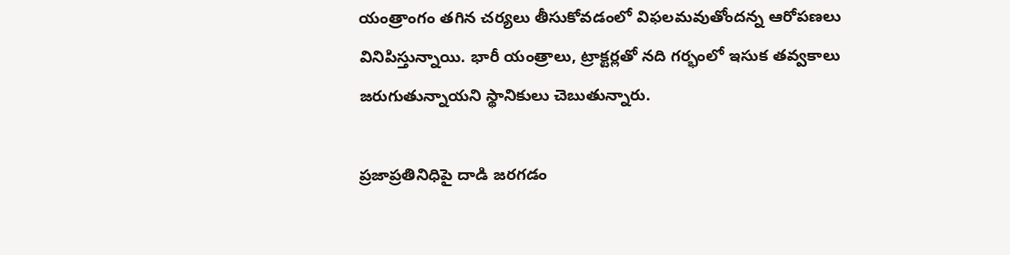యంత్రాంగం తగిన చర్యలు తీసుకోవడంలో విఫలమవుతోందన్న ఆరోపణలు వినిపిస్తున్నాయి. భారీ యంత్రాలు, ట్రాక్టర్లతో నది గర్భంలో ఇసుక తవ్వకాలు జరుగుతున్నాయని స్థానికులు చెబుతున్నారు.

ప్రజాప్రతినిధిపై దాడి జరగడం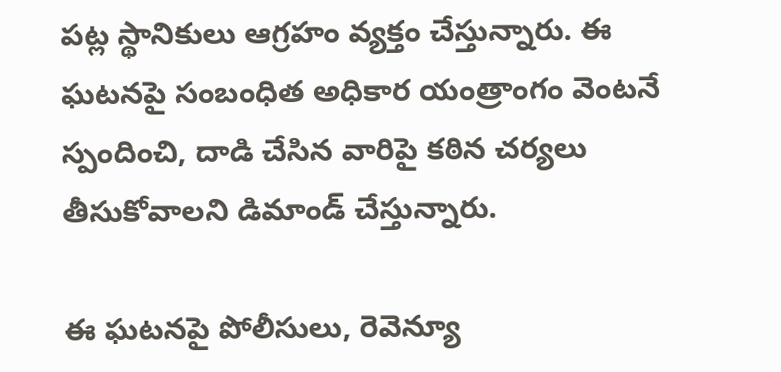పట్ల స్థానికులు ఆగ్రహం వ్యక్తం చేస్తున్నారు. ఈ ఘటనపై సంబంధిత అధికార యంత్రాంగం వెంటనే స్పందించి, దాడి చేసిన వారిపై కఠిన చర్యలు తీసుకోవాలని డిమాండ్ చేస్తున్నారు.

ఈ ఘటనపై పోలీసులు, రెవెన్యూ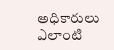అధికారులు ఎలాంటి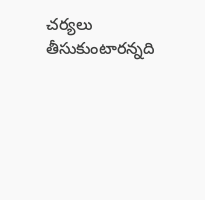చర్యలు తీసుకుంటారన్నది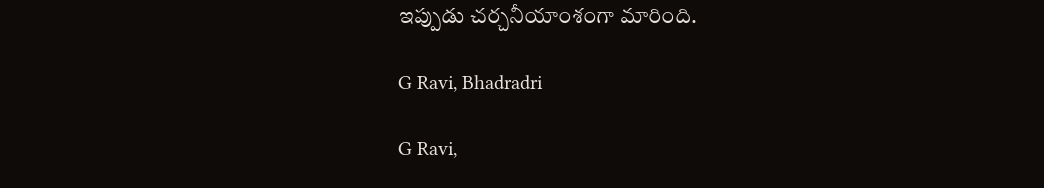ఇప్పుడు చర్చనీయాంశంగా మారింది.

G Ravi, Bhadradri

G Ravi,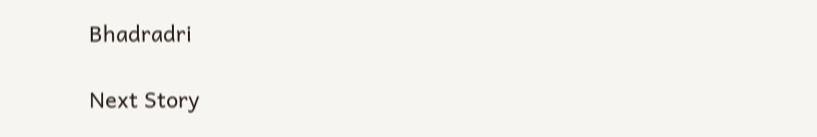Bhadradri

Next Story